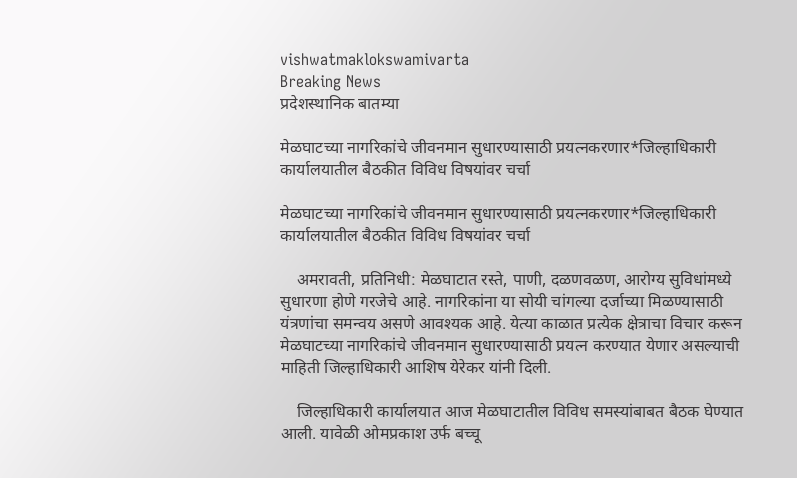vishwatmaklokswamivarta
Breaking News
प्रदेशस्थानिक बातम्या

मेळघाटच्या नागरिकांचे जीवनमान सुधारण्यासाठी प्रयत्नकरणार*जिल्हाधिकारी कार्यालयातील बैठकीत विविध विषयांवर चर्चा

मेळघाटच्या नागरिकांचे जीवनमान सुधारण्यासाठी प्रयत्नकरणार*जिल्हाधिकारी कार्यालयातील बैठकीत विविध विषयांवर चर्चा

    अमरावती, प्रतिनिधी: मेळघाटात रस्ते, पाणी, दळणवळण, आरोग्य सुविधांमध्ये सुधारणा होणे गरजेचे आहे. नागरिकांना या सोयी चांगल्या दर्जाच्या मिळण्यासाठी यंत्रणांचा समन्वय असणे आवश्यक आहे. येत्या काळात प्रत्येक क्षेत्राचा विचार करून मेळघाटच्या नागरिकांचे जीवनमान सुधारण्यासाठी प्रयत्न करण्यात येणार असल्याची माहिती जिल्हाधिकारी आशिष येरेकर यांनी दिली.

    जिल्हाधिकारी कार्यालयात आज मेळघाटातील विविध समस्यांबाबत बैठक घेण्यात आली. यावेळी ओमप्रकाश उर्फ बच्चू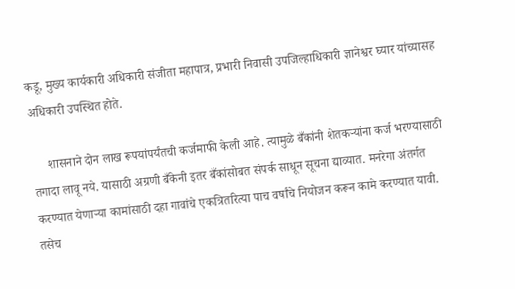कडू, मुख्य कार्यकारी अधिकारी संजीता महापात्र, प्रभारी निवासी उपजिल्हाधिकारी ज्ञानेश्वर घ्यार यांच्यासह अधिकारी उपस्थित होते.

     शासनाने दोन लाख रूपयांपर्यंतची कर्जमाफी केली आहे. त्यामुळे बँकांनी शेतकऱ्यांना कर्ज भरण्यासाठी तगादा लावू नये. यासाठी अग्रणी बँकेनी इतर बँकांसोबत संपर्क साधून सूचना द्याव्यात. मनरेगा अंतर्गत करण्यात येणाऱ्या कामांसाठी दहा गावांचे एकत्रितरित्या पाच वर्षांचे नियोजन करून कामे करण्यात यावी. तसेच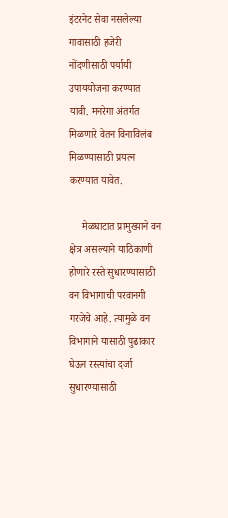इंटरनेट सेवा नसलेल्या गावासाठी हजेरी नोंदणीसाठी पर्यायी उपाययोजना करण्यात यावी. मनरेगा अंतर्गत मिळणारे वेतन विनाविलंब मिळण्यासाठी प्रयत्न करण्यात यावेत.

     मेळघाटात प्रामुख्याने वन क्षेत्र असल्याने याठिकाणी होणारे रस्ते सुधारण्यासाठी वन विभागाची परवानगी गरजेचे आहे. त्यामुळे वन विभागाने यासाठी पुढाकार घेऊन रस्त्यांचा दर्जा सुधारण्यासाठी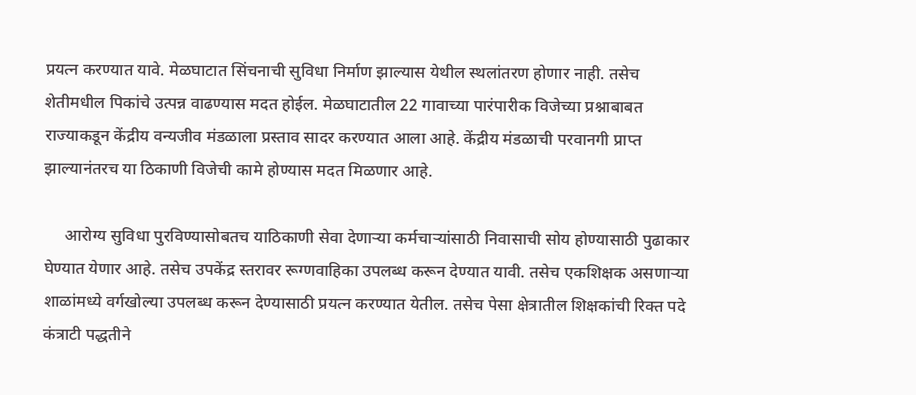प्रयत्न करण्यात यावे. मेळघाटात सिंचनाची सुविधा निर्माण झाल्यास येथील स्थलांतरण होणार नाही. तसेच शेतीमधील पिकांचे उत्पन्न वाढण्यास मदत होईल. मेळघाटातील 22 गावाच्या पारंपारीक विजेच्या प्रश्नाबाबत राज्याकडून केंद्रीय वन्यजीव मंडळाला प्रस्ताव सादर करण्यात आला आहे. केंद्रीय मंडळाची परवानगी प्राप्त झाल्यानंतरच या ठिकाणी विजेची कामे होण्यास मदत मिळणार आहे.

     आरोग्य सुविधा पुरविण्यासोबतच याठिकाणी सेवा देणाऱ्या कर्मचाऱ्यांसाठी निवासाची सोय होण्यासाठी पुढाकार घेण्यात येणार आहे. तसेच उपकेंद्र स्तरावर रूग्णवाहिका उपलब्ध करून देण्यात यावी. तसेच एकशिक्षक असणाऱ्या शाळांमध्ये वर्गखोल्या उपलब्ध करून देण्यासाठी प्रयत्न करण्यात येतील. तसेच पेसा क्षेत्रातील शिक्षकांची रिक्त पदे कंत्राटी पद्धतीने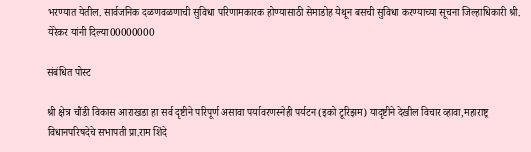भरण्यात येतील. सार्वजनिक दळणवळणाची सुविधा परिणामकारक होण्यासाठी सेमाडोह येथून बसची सुविधा करण्याच्या सूचना जिल्हाधिकारी श्री. येरेकर यांनी दिल्या00000000

संबंधित पोस्ट

श्री क्षेत्र चौंडी विकास आराखडा हा सर्व दृष्टीने परिपूर्ण असावा पर्यावरणस्नेही पर्यटन (इको टूरिझम) यादृष्टीने देखील विचार व्हावा,महाराष्ट्र विधानपरिषदेचे सभापती प्रा.राम शिंदे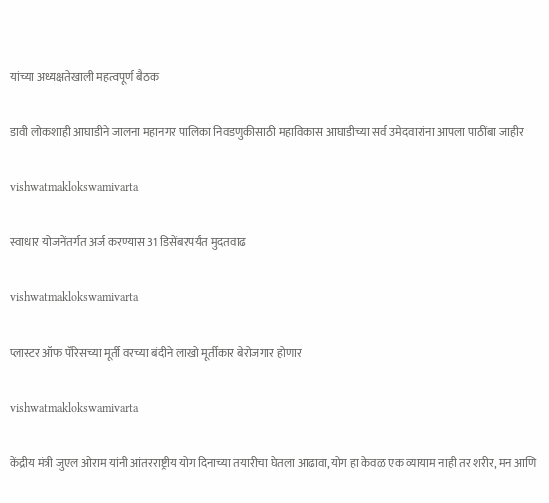यांच्या अध्यक्षतेखाली महत्वपूर्ण बैठक

डावी लोकशाही आघाडीने जालना महानगर पालिका निवडणुकीसाठी महाविकास आघाडीच्या सर्व उमेदवारांना आपला पाठींबा जाहीर

vishwatmaklokswamivarta

स्वाधार योजनेंतर्गत अर्ज करण्यास 31 डिसेंबरपर्यंत मुदतवाढ

vishwatmaklokswamivarta

प्लास्टर ऑफ पॅरिसच्या मूर्ती वरच्या बंदीने लाखो मूर्तीकार बेरोजगार होणार

vishwatmaklokswamivarta

केंद्रीय मंत्री जुएल ओराम यांनी आंतरराष्ट्रीय योग दिनाच्या तयारीचा घेतला आढावा,योग हा केवळ एक व्यायाम नाही तर शरीर, मन आणि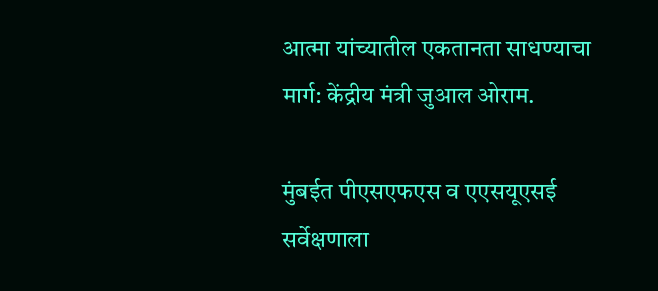आत्मा यांच्यातील एकतानता साधण्याचा मार्ग: केंद्रीय मंत्री जुआल ओराम.

मुंबईत पीएसएफएस व एएसयूएसई सर्वेक्षणाला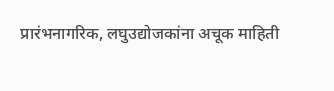प्रारंभनागरिक, लघुउद्योजकांना अचूक माहिती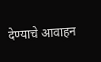देण्याचे आवाहन